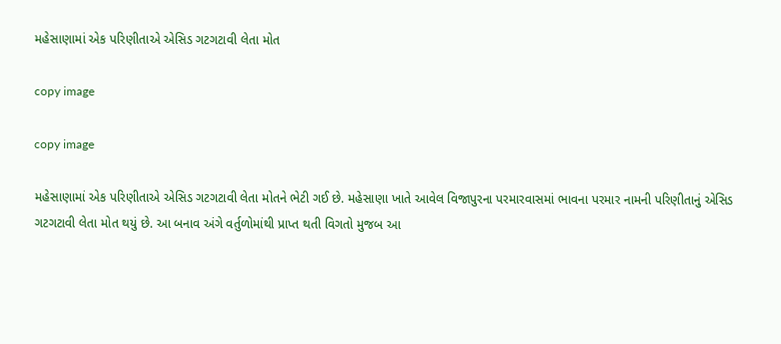મહેસાણામાં એક પરિણીતાએ એસિડ ગટગટાવી લેતા મોત

copy image

copy image

મહેસાણામાં એક પરિણીતાએ એસિડ ગટગટાવી લેતા મોતને ભેટી ગઈ છે. મહેસાણા ખાતે આવેલ વિજાપુરના પરમારવાસમાં ભાવના પરમાર નામની પરિણીતાનું એસિડ ગટગટાવી લેતા મોત થયું છે. આ બનાવ અંગે વર્તુળોમાંથી પ્રાપ્ત થતી વિગતો મુજબ આ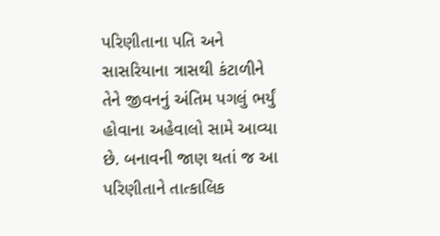પરિણીતાના પતિ અને સાસરિયાના ત્રાસથી કંટાળીને તેને જીવનનું અંતિમ પગલું ભર્યું હોવાના અહેવાલો સામે આવ્યા છે. બનાવની જાણ થતાં જ આ પરિણીતાને તાત્કાલિક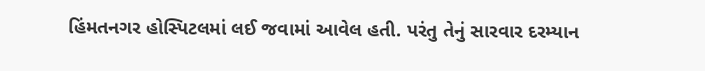હિંમતનગર હોસ્પિટલમાં લઈ જવામાં આવેલ હતી. પરંતુ તેનું સારવાર દરમ્યાન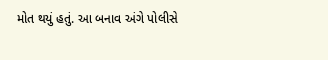મોત થયું હતું. આ બનાવ અંગે પોલીસે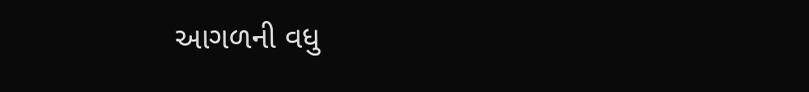આગળની વધુ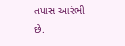તપાસ આરંભી છે.